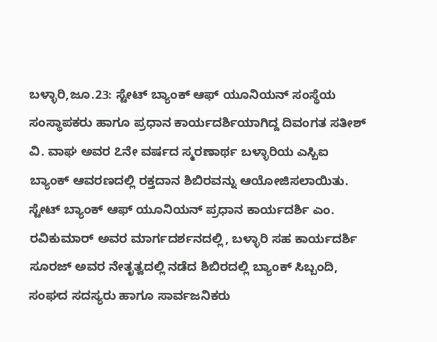ಬಳ್ಳಾರಿ,ಜೂ.23: ಸ್ಟೇಟ್ ಬ್ಯಾಂಕ್ ಆಫ್ ಯೂನಿಯನ್ ಸಂಸ್ಥೆಯ ಸಂಸ್ಥಾಪಕರು ಹಾಗೂ ಪ್ರಧಾನ ಕಾರ್ಯದರ್ಶಿಯಾಗಿದ್ದ ದಿವಂಗತ ಸತೀಶ್ ವಿ. ವಾಘ ಅವರ ೭ನೇ ವರ್ಷದ ಸ್ಮರಣಾರ್ಥ ಬಳ್ಳಾರಿಯ ಎಸ್ಬಿಐ ಬ್ಯಾಂಕ್ ಆವರಣದಲ್ಲಿ ರಕ್ತದಾನ ಶಿಬಿರವನ್ನು ಆಯೋಜಿಸಲಾಯಿತು.
ಸ್ಟೇಟ್ ಬ್ಯಾಂಕ್ ಆಫ್ ಯೂನಿಯನ್ ಪ್ರಧಾನ ಕಾರ್ಯದರ್ಶಿ ಎಂ. ರವಿಕುಮಾರ್ ಅವರ ಮಾರ್ಗದರ್ಶನದಲ್ಲಿ, ಬಳ್ಳಾರಿ ಸಹ ಕಾರ್ಯದರ್ಶಿ ಸೂರಜ್ ಅವರ ನೇತೃತ್ವದಲ್ಲಿ ನಡೆದ ಶಿಬಿರದಲ್ಲಿ ಬ್ಯಾಂಕ್ ಸಿಬ್ಬಂದಿ, ಸಂಘದ ಸದಸ್ಯರು ಹಾಗೂ ಸಾರ್ವಜನಿಕರು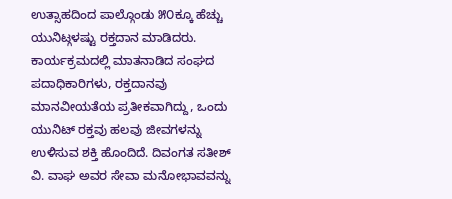ಉತ್ಸಾಹದಿಂದ ಪಾಲ್ಗೊಂಡು ೫೦ಕ್ಕೂ ಹೆಚ್ಚು ಯುನಿಟ್ಗಳಷ್ಟು ರಕ್ತದಾನ ಮಾಡಿದರು.
ಕಾರ್ಯಕ್ರಮದಲ್ಲಿ ಮಾತನಾಡಿದ ಸಂಘದ ಪದಾಧಿಕಾರಿಗಳು, ರಕ್ತದಾನವು ಮಾನವೀಯತೆಯ ಪ್ರತೀಕವಾಗಿದ್ದು, ಒಂದು ಯುನಿಟ್ ರಕ್ತವು ಹಲವು ಜೀವಗಳನ್ನು ಉಳಿಸುವ ಶಕ್ತಿ ಹೊಂದಿದೆ. ದಿವಂಗತ ಸತೀಶ್ ವಿ. ವಾಘ ಅವರ ಸೇವಾ ಮನೋಭಾವವನ್ನು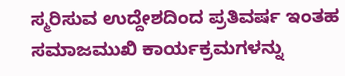ಸ್ಮರಿಸುವ ಉದ್ದೇಶದಿಂದ ಪ್ರತಿವರ್ಷ ಇಂತಹ ಸಮಾಜಮುಖಿ ಕಾರ್ಯಕ್ರಮಗಳನ್ನು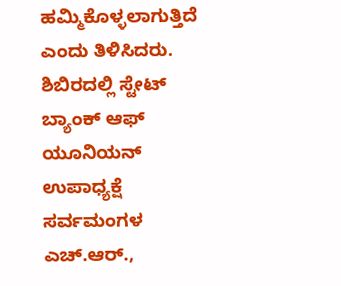ಹಮ್ಮಿಕೊಳ್ಳಲಾಗುತ್ತಿದೆ ಎಂದು ತಿಳಿಸಿದರು.
ಶಿಬಿರದಲ್ಲಿ ಸ್ಟೇಟ್ ಬ್ಯಾಂಕ್ ಆಫ್ ಯೂನಿಯನ್ ಉಪಾಧ್ಯಕ್ಷೆ ಸರ್ವಮಂಗಳ ಎಚ್.ಆರ್.,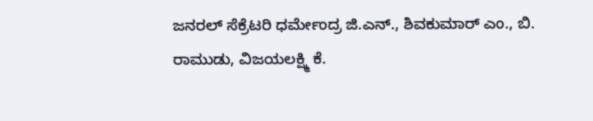ಜನರಲ್ ಸೆಕ್ರೆಟರಿ ಧರ್ಮೇಂದ್ರ ಜಿ.ಎನ್., ಶಿವಕುಮಾರ್ ಎಂ., ಬಿ. ರಾಮುಡು, ವಿಜಯಲಕ್ಷ್ಮಿ ಕೆ.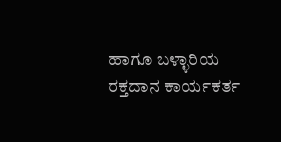ಹಾಗೂ ಬಳ್ಳಾರಿಯ ರಕ್ತದಾನ ಕಾರ್ಯಕರ್ತ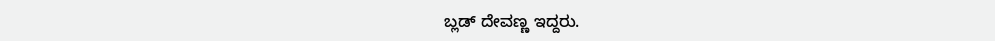ಬ್ಲಡ್ ದೇವಣ್ಣ ಇದ್ದರು.